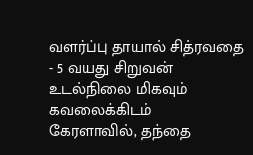வளர்ப்பு தாயால் சித்ரவதை - 5 வயது சிறுவன் உடல்நிலை மிகவும் கவலைக்கிடம்
கேரளாவில், தந்தை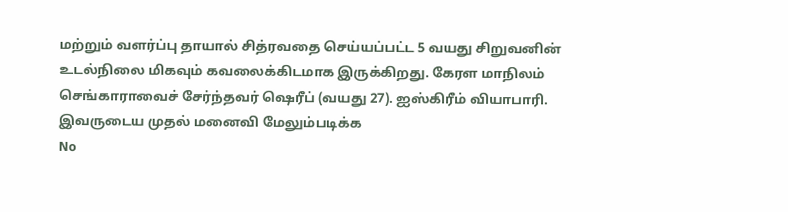மற்றும் வளர்ப்பு தாயால் சித்ரவதை செய்யப்பட்ட 5 வயது சிறுவனின் உடல்நிலை மிகவும் கவலைக்கிடமாக இருக்கிறது. கேரள மாநிலம் செங்காராவைச் சேர்ந்தவர் ஷெரீப் (வயது 27). ஐஸ்கிரீம் வியாபாரி. இவருடைய முதல் மனைவி மேலும்படிக்க
No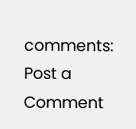comments:
Post a Comment